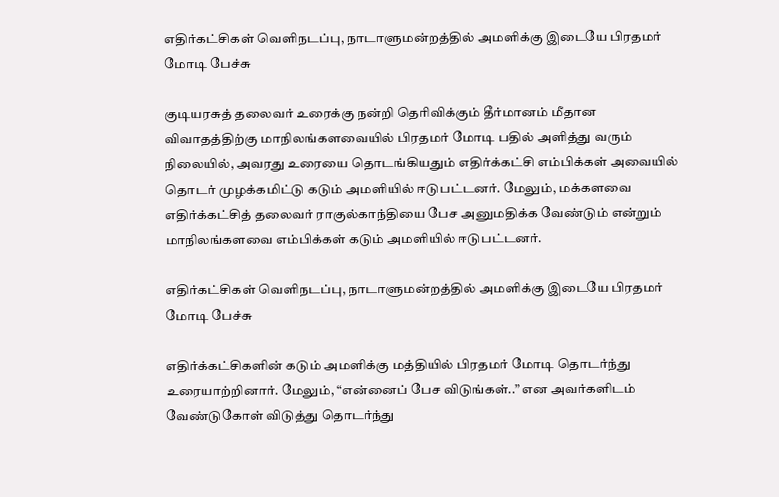எதிர்கட்சிகள் வெளிநடப்பு, நாடாளுமன்றத்தில் அமளிக்கு இடையே பிரதமர் மோடி பேச்சு

குடியரசுத் தலைவர் உரைக்கு நன்றி தெரிவிக்கும் தீர்மானம் மீதான விவாதத்திற்கு மாநிலங்களவையில் பிரதமர் மோடி பதில் அளித்து வரும் நிலையில், அவரது உரையை தொடங்கியதும் எதிர்க்கட்சி எம்பிக்கள் அவையில் தொடர் முழக்கமிட்டு கடும் அமளியில் ஈடுபட்டனர். மேலும், மக்களவை எதிர்க்கட்சித் தலைவர் ராகுல்காந்தியை பேச அனுமதிக்க வேண்டும் என்றும் மாநிலங்களவை எம்பிக்கள் கடும் அமளியில் ஈடுபட்டனர்.

எதிர்கட்சிகள் வெளிநடப்பு, நாடாளுமன்றத்தில் அமளிக்கு இடையே பிரதமர் மோடி பேச்சு

எதிர்க்கட்சிகளின் கடும் அமளிக்கு மத்தியில் பிரதமர் மோடி தொடர்ந்து உரையாற்றினார். மேலும், “என்னைப் பேச விடுங்கள்..” என அவர்களிடம் வேண்டுகோள் விடுத்து தொடர்ந்து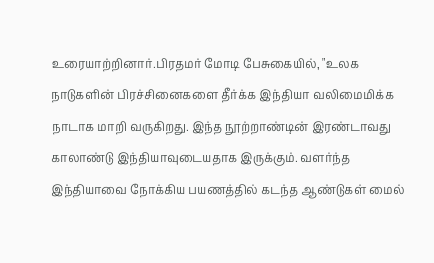உரையாற்றினார்.பிரதமர் மோடி பேசுகையில், "உலக நாடுகளின் பிரச்சினைகளை தீர்க்க இந்தியா வலிமைமிக்க நாடாக மாறி வருகிறது. இந்த நூற்றாண்டின் இரண்டாவது காலாண்டு இந்தியாவுடையதாக இருக்கும். வளர்ந்த இந்தியாவை நோக்கிய பயணத்தில் கடந்த ஆண்டுகள் மைல்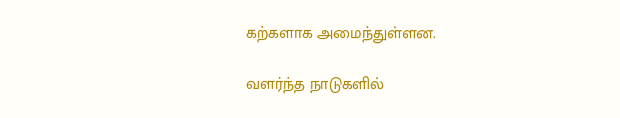கற்களாக அமைந்துள்ளன.

வளர்ந்த நாடுகளில்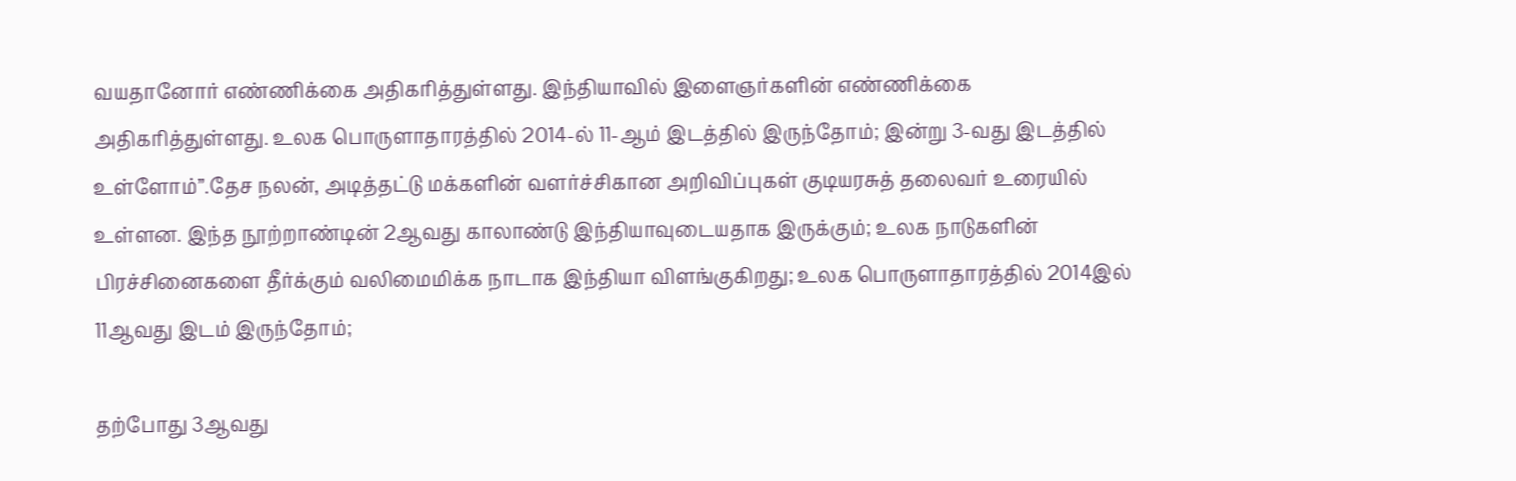வயதானோர் எண்ணிக்கை அதிகரித்துள்ளது. இந்தியாவில் இளைஞர்களின் எண்ணிக்கை அதிகரித்துள்ளது. உலக பொருளாதாரத்தில் 2014-ல் 11-ஆம் இடத்தில் இருந்தோம்; இன்று 3-வது இடத்தில் உள்ளோம்”.தேச நலன், அடித்தட்டு மக்களின் வளர்ச்சிகான அறிவிப்புகள் குடியரசுத் தலைவர் உரையில் உள்ளன. இந்த நூற்றாண்டின் 2ஆவது காலாண்டு இந்தியாவுடையதாக இருக்கும்; உலக நாடுகளின் பிரச்சினைகளை தீர்க்கும் வலிமைமிக்க நாடாக இந்தியா விளங்குகிறது; உலக பொருளாதாரத்தில் 2014இல் 11ஆவது இடம் இருந்தோம்;

தற்போது 3ஆவது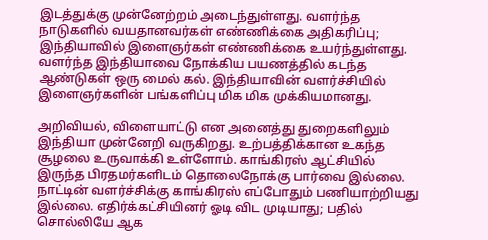இடத்துக்கு முன்னேற்றம் அடைந்துள்ளது. வளர்ந்த நாடுகளில் வயதானவர்கள் எண்ணிக்கை அதிகரிப்பு; இந்தியாவில் இளைஞர்கள் எண்ணிக்கை உயர்ந்துள்ளது. வளர்ந்த இந்தியாவை நோக்கிய பயணத்தில் கடந்த ஆண்டுகள் ஒரு மைல் கல். இந்தியாவின் வளர்ச்சியில் இளைஞர்களின் பங்களிப்பு மிக மிக முக்கியமானது.

அறிவியல், விளையாட்டு என அனைத்து துறைகளிலும் இந்தியா முன்னேறி வருகிறது. உற்பத்திக்கான உகந்த சூழலை உருவாக்கி உள்ளோம். காங்கிரஸ் ஆட்சியில் இருந்த பிரதமர்களிடம் தொலைநோக்கு பார்வை இல்லை. நாட்டின் வளர்ச்சிக்கு காங்கிரஸ் எப்போதும் பணியாற்றியது இல்லை. எதிர்க்கட்சியினர் ஓடி விட முடியாது; பதில் சொல்லியே ஆக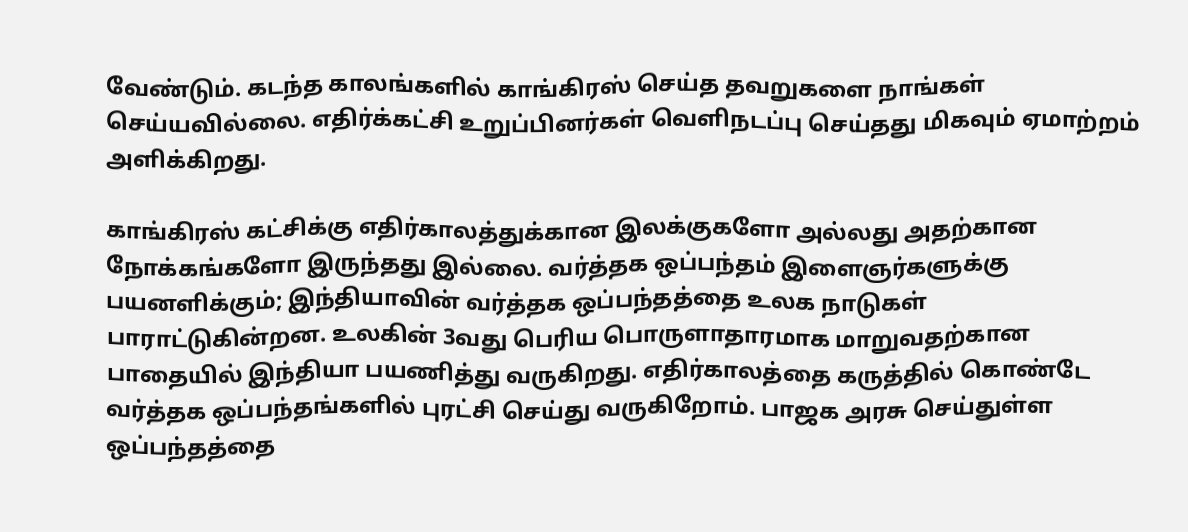வேண்டும். கடந்த காலங்களில் காங்கிரஸ் செய்த தவறுகளை நாங்கள் செய்யவில்லை. எதிர்க்கட்சி உறுப்பினர்கள் வெளிநடப்பு செய்தது மிகவும் ஏமாற்றம் அளிக்கிறது.

காங்கிரஸ் கட்சிக்கு எதிர்காலத்துக்கான இலக்குகளோ அல்லது அதற்கான நோக்கங்களோ இருந்தது இல்லை. வர்த்தக ஒப்பந்தம் இளைஞர்களுக்கு பயனளிக்கும்; இந்தியாவின் வர்த்தக ஒப்பந்தத்தை உலக நாடுகள் பாராட்டுகின்றன. உலகின் 3வது பெரிய பொருளாதாரமாக மாறுவதற்கான பாதையில் இந்தியா பயணித்து வருகிறது. எதிர்காலத்தை கருத்தில் கொண்டே வர்த்தக ஒப்பந்தங்களில் புரட்சி செய்து வருகிறோம். பாஜக அரசு செய்துள்ள ஒப்பந்தத்தை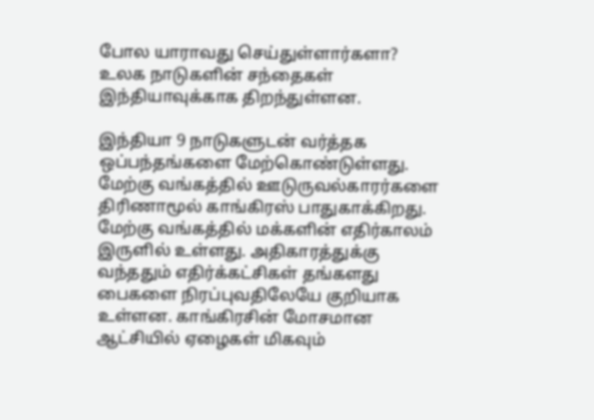போல யாராவது செய்துள்ளார்களா? உலக நாடுகளின் சந்தைகள் இந்தியாவுக்காக திறந்துள்ளன.

இந்தியா 9 நாடுகளுடன் வர்த்தக ஒப்பந்தங்களை மேற்கொண்டுள்ளது. மேற்கு வங்கத்தில் ஊடுருவல்காரர்களை திரிணாமூல் காங்கிரஸ் பாதுகாக்கிறது. மேற்கு வங்கத்தில் மக்களின் எதிர்காலம் இருளில் உள்ளது. அதிகாரத்துக்கு வந்ததும் எதிர்க்கட்சிகள் தங்களது பைகளை நிரப்புவதிலேயே குறியாக உள்ளன. காங்கிரசின் மோசமான ஆட்சியில் ஏழைகள் மிகவும்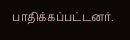பாதிக்கப்பட்டனர்.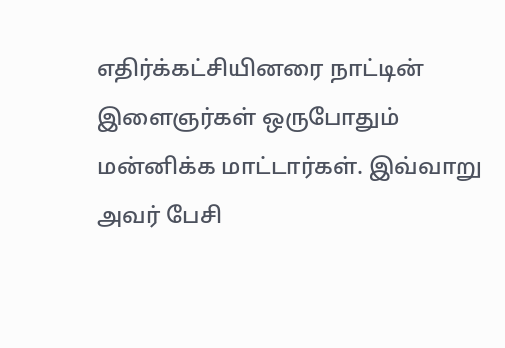எதிர்க்கட்சியினரை நாட்டின் இளைஞர்கள் ஒருபோதும் மன்னிக்க மாட்டார்கள். இவ்வாறு அவர் பேசி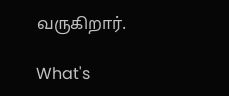வருகிறார்.

What's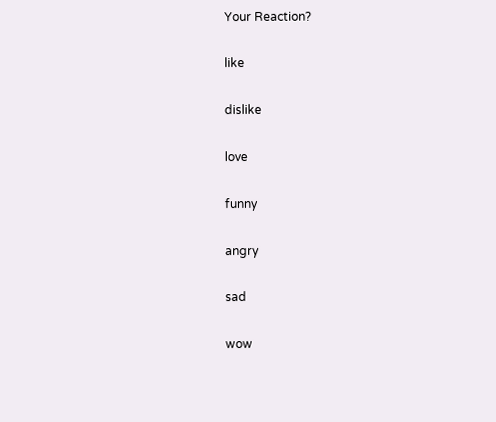Your Reaction?

like

dislike

love

funny

angry

sad

wow